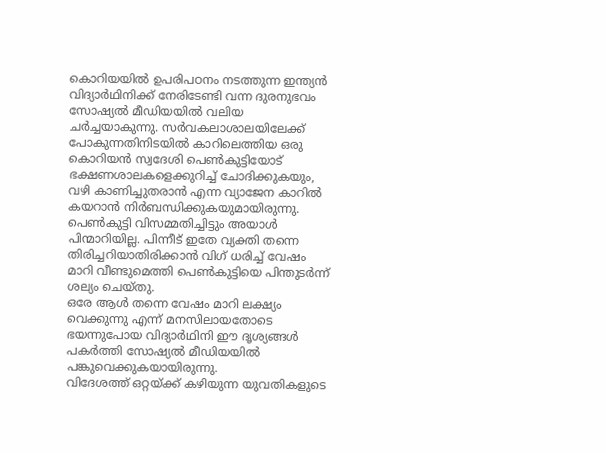കൊറിയയിൽ ഉപരിപഠനം നടത്തുന്ന ഇന്ത്യൻ വിദ്യാർഥിനിക്ക് നേരിടേണ്ടി വന്ന ദുരനുഭവം സോഷ്യൽ മീഡിയയിൽ വലിയ ചർച്ചയാകുന്നു. സർവകലാശാലയിലേക്ക് പോകുന്നതിനിടയിൽ കാറിലെത്തിയ ഒരു കൊറിയൻ സ്വദേശി പെൺകുട്ടിയോട് ഭക്ഷണശാലകളെക്കുറിച്ച് ചോദിക്കുകയും, വഴി കാണിച്ചുതരാൻ എന്ന വ്യാജേന കാറിൽ കയറാൻ നിർബന്ധിക്കുകയുമായിരുന്നു.
പെൺകുട്ടി വിസമ്മതിച്ചിട്ടും അയാൾ പിന്മാറിയില്ല. പിന്നീട് ഇതേ വ്യക്തി തന്നെ തിരിച്ചറിയാതിരിക്കാൻ വിഗ് ധരിച്ച് വേഷം മാറി വീണ്ടുമെത്തി പെൺകുട്ടിയെ പിന്തുടർന്ന് ശല്യം ചെയ്തു.
ഒരേ ആൾ തന്നെ വേഷം മാറി ലക്ഷ്യം വെക്കുന്നു എന്ന് മനസിലായതോടെ ഭയന്നുപോയ വിദ്യാർഥിനി ഈ ദൃശ്യങ്ങൾ പകർത്തി സോഷ്യൽ മീഡിയയിൽ പങ്കുവെക്കുകയായിരുന്നു.
വിദേശത്ത് ഒറ്റയ്ക്ക് കഴിയുന്ന യുവതികളുടെ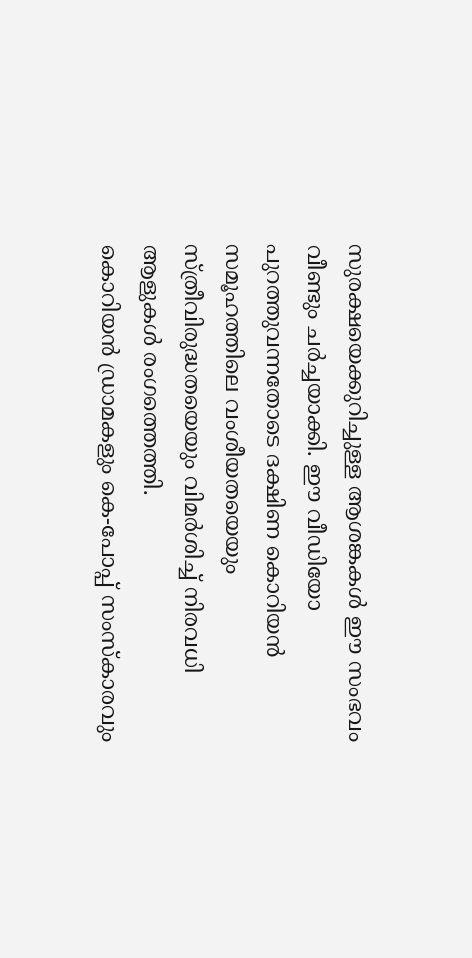സുരക്ഷയെക്കുറിച്ചുള്ള ആശങ്കകൾ ഈ സംഭവം വീണ്ടും ചർച്ചയാക്കി. ഈ വീഡിയോ പുറത്തുവന്നതോടെ ദക്ഷിണ കൊറിയൻ സമൂഹത്തിലെ വംശീയതയെയും സ്ത്രീവിരുദ്ധതയെയും വിമർശിച്ച് നിരവധി ആളുകൾ രംഗത്തെത്തി.
കൊറിയൻ ഡ്രാമകളും കെ-പോപ്പ് സംസ്കാരവും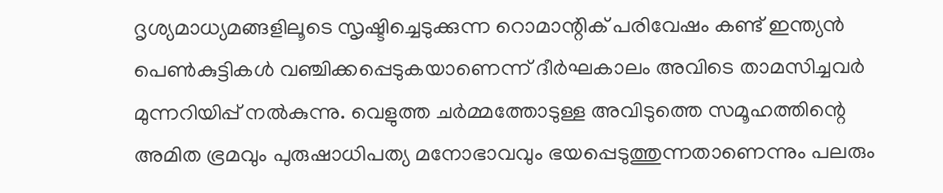ദൃശ്യമാധ്യമങ്ങളിലൂടെ സൃഷ്ടിച്ചെടുക്കുന്ന റൊമാന്റിക് പരിവേഷം കണ്ട് ഇന്ത്യൻ പെൺകുട്ടികൾ വഞ്ചിക്കപ്പെടുകയാണെന്ന് ദീർഘകാലം അവിടെ താമസിച്ചവർ മുന്നറിയിപ്പ് നൽകുന്നു. വെളുത്ത ചർമ്മത്തോടുള്ള അവിടുത്തെ സമൂഹത്തിന്റെ അമിത ഭ്രമവും പുരുഷാധിപത്യ മനോഭാവവും ഭയപ്പെടുത്തുന്നതാണെന്നും പലരും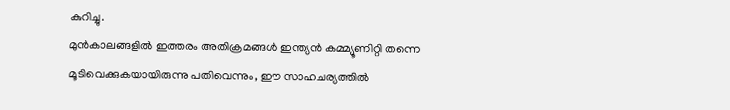കുറിച്ചു.
മുൻകാലങ്ങളിൽ ഇത്തരം അതിക്രമങ്ങൾ ഇന്ത്യൻ കമ്മ്യൂണിറ്റി തന്നെ മൂടിവെക്കുകയായിരുന്നു പതിവെന്നും, ഈ സാഹചര്യത്തിൽ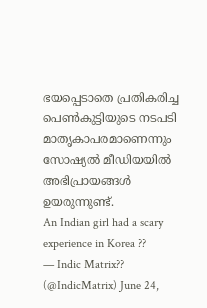ഭയപ്പെടാതെ പ്രതികരിച്ച പെൺകുട്ടിയുടെ നടപടി മാതൃകാപരമാണെന്നും സോഷ്യൽ മീഡിയയിൽ അഭിപ്രായങ്ങൾ ഉയരുന്നുണ്ട്.
An Indian girl had a scary experience in Korea ??
— Indic Matrix?? (@IndicMatrix) June 24,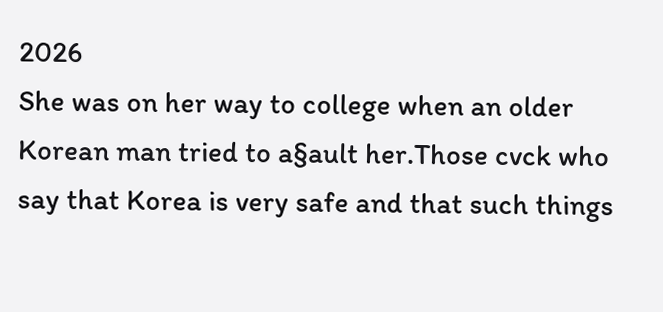2026
She was on her way to college when an older Korean man tried to a§ault her.Those cvck who say that Korea is very safe and that such things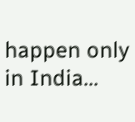happen only in India...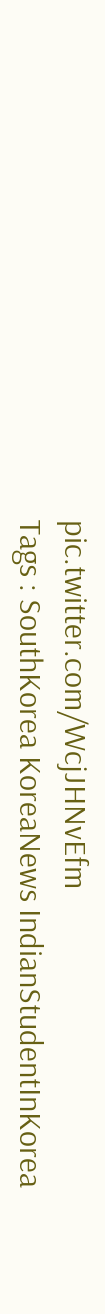pic.twitter.com/WcjJHNvEfm
Tags : SouthKorea KoreaNews IndianStudentInKorea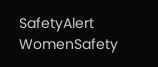SafetyAlert WomenSafety